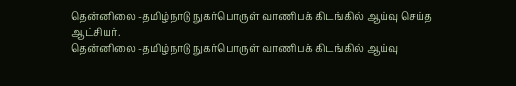தென்னிலை -தமிழ்நாடு நுகர்பொருள் வாணிபக் கிடங்கில் ஆய்வு செய்த ஆட்சியர்.
தென்னிலை -தமிழ்நாடு நுகர்பொருள் வாணிபக் கிடங்கில் ஆய்வு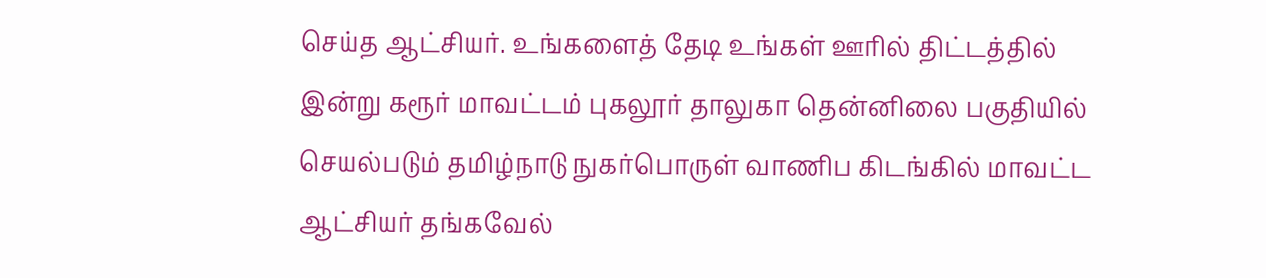செய்த ஆட்சியர். உங்களைத் தேடி உங்கள் ஊரில் திட்டத்தில் இன்று கரூர் மாவட்டம் புகலூர் தாலுகா தென்னிலை பகுதியில் செயல்படும் தமிழ்நாடு நுகர்பொருள் வாணிப கிடங்கில் மாவட்ட ஆட்சியர் தங்கவேல்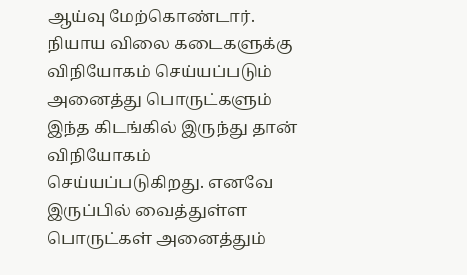ஆய்வு மேற்கொண்டார். நியாய விலை கடைகளுக்கு விநியோகம் செய்யப்படும் அனைத்து பொருட்களும் இந்த கிடங்கில் இருந்து தான் விநியோகம் செய்யப்படுகிறது. எனவே இருப்பில் வைத்துள்ள பொருட்கள் அனைத்தும்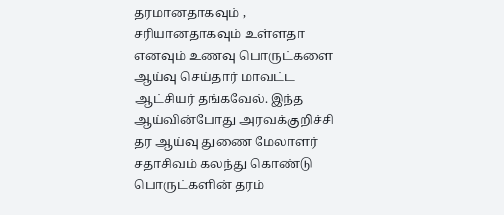தரமானதாகவும் , சரியானதாகவும் உள்ளதா எனவும் உணவு பொருட்களை ஆய்வு செய்தார் மாவட்ட ஆட்சியர் தங்கவேல். இந்த ஆய்வின்போது அரவக்குறிச்சி தர ஆய்வு துணை மேலாளர் சதாசிவம் கலந்து கொண்டு பொருட்களின் தரம்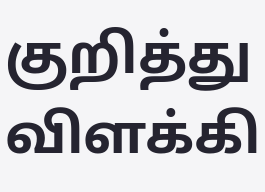குறித்து விளக்கி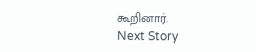கூறினார்.
Next Story